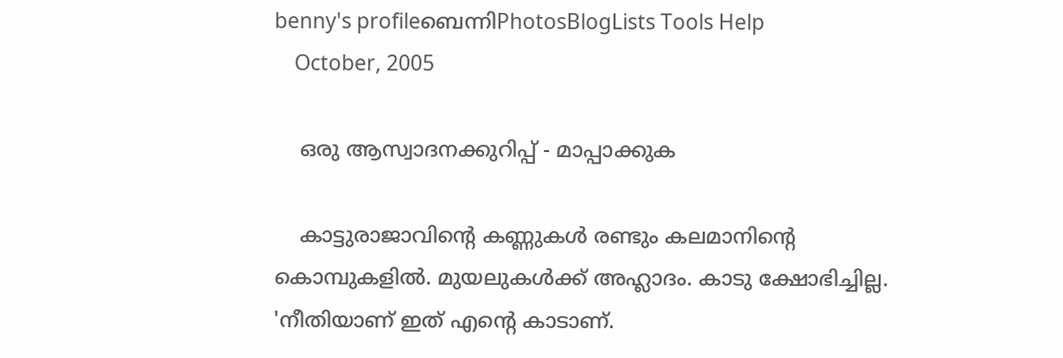benny's profileബെന്നിPhotosBlogLists Tools Help
    October, 2005

    ഒരു ആസ്വാദനക്കുറിപ്പ് - മാപ്പാക്കുക

    കാട്ടുരാജാവിന്‍റെ കണ്ണുകള്‍ രണ്ടും കലമാനിന്‍റെ കൊമ്പുകളില്‍. മുയലുകള്‍ക്ക് അഹ്ലാദം. കാടു ക്ഷോഭിച്ചില്ല. 'നീതിയാണ് ഇത് എന്‍റെ കാടാണ്.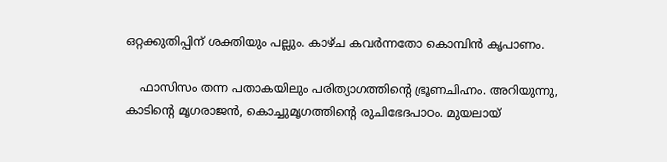ഒറ്റക്കുതിപ്പിന് ശക്തിയും പല്ലും. കാഴ്ച കവര്‍ന്നതോ കൊമ്പിന്‍ കൃപാണം.

    ഫാസിസം തന്ന പതാകയിലും പരിത്യാഗത്തിന്‍റെ ഭ്രൂണചിഹ്നം. അറിയുന്നു, കാടിന്‍റെ മൃഗരാജന്‍‍, കൊച്ചുമൃഗത്തിന്‍റെ രുചിഭേദപാഠം. മുയലായ്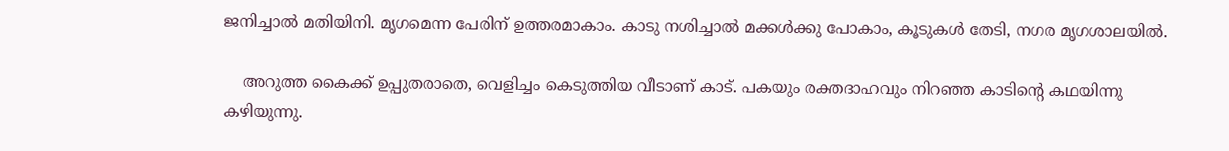ജനിച്ചാല്‍ മതിയിനി. മൃഗമെന്ന പേരിന് ഉത്തരമാകാം. കാടു നശിച്ചാല്‍ മക്കള്‍ക്കു പോകാം, കൂടുകള്‍ തേടി, നഗര മൃഗശാലയില്‍.

    അറുത്ത കൈക്ക് ഉപ്പുതരാതെ, വെളിച്ചം കെടുത്തിയ വീടാണ് കാട്. പകയും രക്തദാഹവും നിറഞ്ഞ കാടിന്‍റെ കഥയിന്നു കഴിയുന്നു.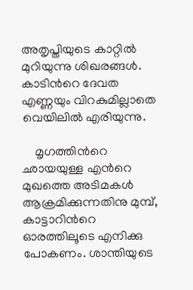അതൃപ്തിയുടെ കാറ്റില്‍ മുറിയുന്നു ശിഖരങ്ങള്‍. കാടിന്‍റെ ദേവത എണ്ണയും വിറകുമില്ലാതെ വെയിലില്‍ എരിയുന്നു.

    മൃഗത്തിന്‍റെ ഛായയുള്ള എന്‍റെ മുഖത്തെ അടിമകള്‍ ആക്രമിക്കുന്നതിനു മുമ്പ്, കാട്ടാറിന്‍റെ ഓരത്തിലൂടെ എനിക്കു പോകണം. ശാന്തിയുടെ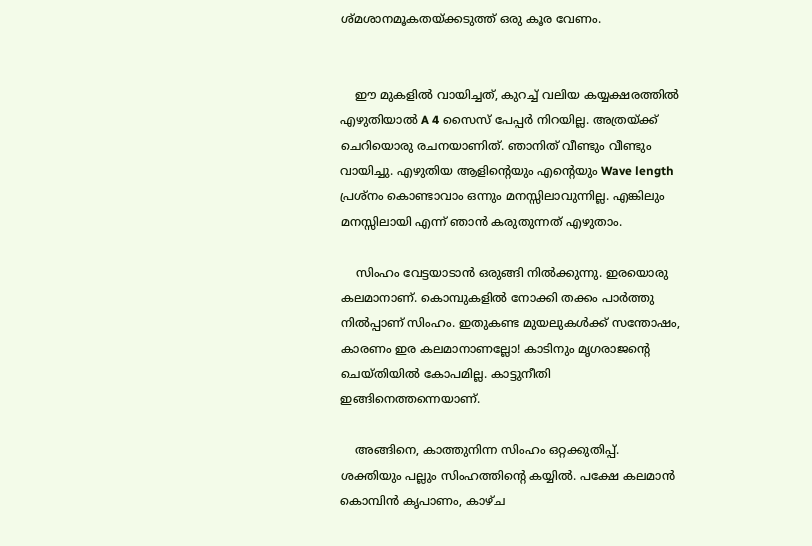ശ്മശാനമൂകതയ്ക്കടുത്ത് ഒരു കൂര വേണം.


    ഈ മുകളില്‍ വായിച്ചത്, കുറച്ച് വലിയ കയ്യക്ഷരത്തില്‍ എഴുതിയാല്‍ A 4 സൈസ് പേപ്പര്‍ നിറയില്ല. അത്രയ്ക്ക് ചെറിയൊരു രചനയാണിത്. ഞാനിത് വീണ്ടും വീണ്ടും വായിച്ചു. എഴുതിയ ആളിന്‍റെയും എന്‍റെയും Wave length പ്രശ്നം കൊണ്ടാവാം ഒന്നും മനസ്സിലാവുന്നില്ല. എങ്കിലും മനസ്സിലായി എന്ന് ഞാന്‍ കരുതുന്നത് എഴുതാം.

    സിംഹം വേട്ടയാടാന്‍ ഒരുങ്ങി നില്‍ക്കുന്നു. ഇരയൊരു കലമാനാണ്. കൊമ്പുകളില്‍ നോക്കി തക്കം പാര്‍ത്തു നില്‍പ്പാണ് സിംഹം. ഇതുകണ്ട മുയലുകള്‍ക്ക് സന്തോഷം, കാരണം ഇര കലമാനാണല്ലോ! കാടിനും മൃഗരാജന്‍റെ ചെയ്തിയില്‍ കോപമില്ല. കാട്ടുനീതി ഇങ്ങിനെത്തന്നെയാണ്.

    അങ്ങിനെ, കാത്തുനിന്ന സിംഹം ഒറ്റക്കുതിപ്പ്. ശക്തിയും പല്ലും സിംഹത്തിന്‍റെ കയ്യില്‍. പക്ഷേ കലമാന്‍ കൊമ്പിന്‍ കൃപാണം, കാഴ്ച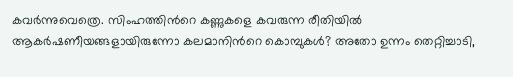കവര്‍ന്നുവെത്രെ. സിംഹത്തിന്‍റെ കണ്ണുകളെ കവരുന്ന രീതിയില്‍ ആകര്‍ഷണീയങ്ങളായിരുന്നോ കലമാനിന്‍റെ കൊമ്പുകള്‍? അതോ ഉന്നം തെറ്റിച്ചാടി,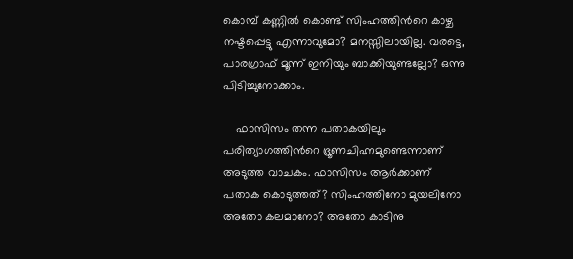കൊമ്പ് കണ്ണില്‍ കൊണ്ട് സിംഹത്തിന്‍റെ കാഴ്ച നഷ്ടപ്പെട്ടു എന്നാവുമോ? മനസ്സിലായില്ല. വരട്ടെ, പാരഗ്രാഫ് മൂന്ന് ഇനിയും ബാക്കിയുണ്ടല്ലോ? ഒന്നു പിടിച്ചുനോക്കാം.

    ഫാസിസം തന്ന പതാകയിലും പരിത്യാഗത്തിന്‍റെ ഭ്രൂണചിഹ്നമുണ്ടെന്നാണ് അടുത്ത വാചകം. ഫാസിസം ആര്‍ക്കാണ് പതാക കൊടുത്തത്? സിംഹത്തിനോ മുയലിനോ അതോ കലമാനോ? അതോ കാടിനു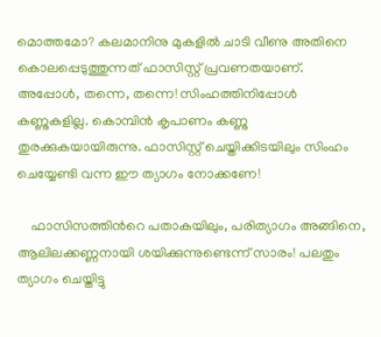മൊത്തമോ? കലമാനിനു മുകളില്‍ ചാടി വീണു അതിനെ കൊലപ്പെടുത്തുന്നത് ഫാസിസ്റ്റ് പ്രവണതയാണ്. അപ്പോള്‍, തന്നെ, തന്നെ! സിംഹത്തിനിപ്പോള്‍ കണ്ണുകളില്ല. കൊമ്പിന്‍ കൃപാണം കണ്ണു തുരക്കുകയായിരുന്നു. ഫാസിസ്റ്റ് ചെയ്തിക്കിടയിലും സിംഹം ചെയ്യേണ്ടി വന്ന ഈ ത്യാഗം നോക്കണേ!

    ഫാസിസത്തിന്‍റെ പതാകയിലും, പരിത്യാഗം അങ്ങിനെ, ആലിലക്കണ്ണനായി ശയിക്കുന്നുണ്ടെന്ന് സാരം! പലതും ത്യാഗം ചെയ്തിട്ടു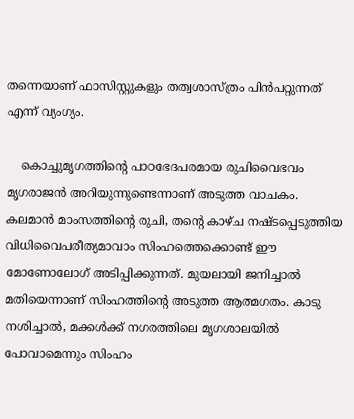തന്നെയാണ് ഫാസിസ്റ്റുകളും തത്വശാസ്ത്രം പിന്‍‌പറ്റുന്നത് എന്ന് വ്യംഗ്യം.

    കൊച്ചുമൃഗത്തിന്‍റെ പാഠഭേദപരമായ രുചിവൈഭവം മൃഗരാജന്‍ അറിയുന്നുണ്ടെന്നാണ് അടുത്ത വാചകം. കലമാന്‍ മാംസത്തിന്‍റെ രുചി, തന്‍റെ കാഴ്ച നഷ്ടപ്പെടുത്തിയ വിധിവൈപരീത്യമാവാം സിംഹത്തെക്കൊണ്ട് ഈ മോണോലോഗ് അടിപ്പിക്കുന്നത്. മുയലായി ജനിച്ചാല്‍ മതിയെന്നാണ് സിംഹത്തിന്‍റെ അടുത്ത ആത്മഗതം. കാടു നശിച്ചാല്‍, മക്കള്‍ക്ക് നഗരത്തിലെ മൃഗശാലയില്‍ പോവാമെന്നും സിംഹം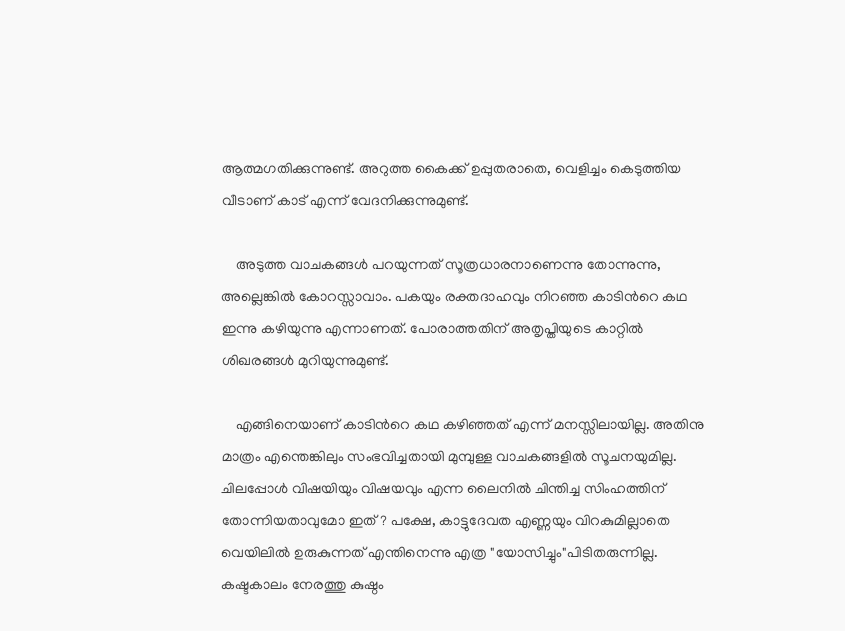ആത്മഗതിക്കുന്നുണ്ട്. അറുത്ത കൈക്ക് ഉപ്പുതരാതെ, വെളിച്ചം കെടുത്തിയ വീടാണ് കാട് എന്ന് വേദനിക്കുന്നുമുണ്ട്.

    അടുത്ത വാചകങ്ങള്‍ പറയുന്നത് സൂത്രധാരനാണെന്നു തോന്നുന്നു, അല്ലെങ്കില്‍ കോറസ്സാവാം. പകയും രക്തദാഹവും നിറഞ്ഞ കാടിന്‍റെ കഥ ഇന്നു കഴിയുന്നു എന്നാണത്. പോരാത്തതിന് അതൃപ്തിയുടെ കാറ്റില്‍ ശിഖരങ്ങള്‍ മുറിയുന്നുമുണ്ട്.

    എങ്ങിനെയാണ് കാടിന്‍റെ കഥ കഴിഞ്ഞത് എന്ന് മനസ്സിലായില്ല. അതിനു മാത്രം എന്തെങ്കിലും സംഭവിച്ചതായി മുമ്പുള്ള വാചകങ്ങളില്‍ സൂചനയുമില്ല. ചിലപ്പോള്‍ വിഷയിയും വിഷയവും എന്ന ലൈനില്‍ ചിന്തിച്ച സിംഹത്തിന് തോന്നിയതാവുമോ ഇത്? പക്ഷേ, കാട്ടുദേവത എണ്ണയും വിറകുമില്ലാതെ വെയിലില്‍ ഉരുകുന്നത് എന്തിനെന്നു എത്ര "യോസിച്ചും"പിടിതരുന്നില്ല. കഷ്ടകാലം നേരത്തു കുഷ്ഠം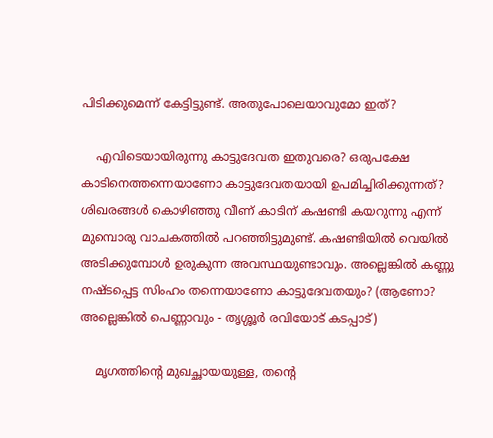പിടിക്കുമെന്ന് കേട്ടിട്ടുണ്ട്. അതുപോലെയാവുമോ ഇത്?

    എവിടെയായിരുന്നു കാട്ടുദേവത ഇതുവരെ? ഒരുപക്ഷേ കാടിനെത്തന്നെയാണോ കാട്ടുദേവതയായി ഉപമിച്ചിരിക്കുന്നത്? ശിഖരങ്ങള്‍ കൊഴിഞ്ഞു വീണ് കാടിന് കഷണ്ടി കയറുന്നു എന്ന് മുമ്പൊരു വാചകത്തില്‍ പറഞ്ഞിട്ടുമുണ്ട്. കഷണ്ടിയില്‍ വെയില്‍ അടിക്കുമ്പോള്‍ ഉരുകുന്ന അവസ്ഥയുണ്ടാവും. അല്ലെങ്കില്‍ കണ്ണു നഷ്ടപ്പെട്ട സിംഹം തന്നെയാണോ കാട്ടുദേവതയും? (ആണോ? അല്ലെങ്കില്‍ പെണ്ണാവും - തൃശ്ശൂര്‍ രവിയോട് കടപ്പാട്)

    മൃഗത്തിന്‍റെ മുഖച്ഛായയുള്ള, തന്‍റെ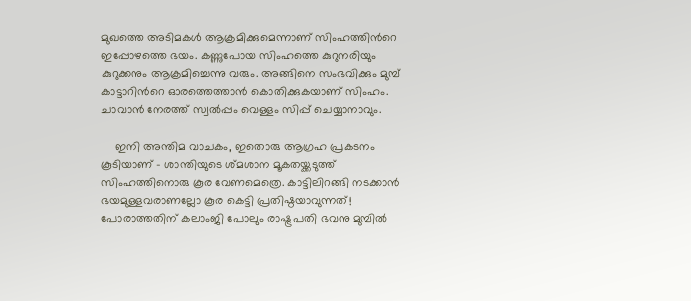മുഖത്തെ അടിമകള്‍ ആക്രമിക്കുമെന്നാണ് സിംഹത്തിന്‍റെ ഇപ്പോഴത്തെ ഭയം. കണ്ണുപോയ സിംഹത്തെ കുറുനരിയും കുറുക്കനും ആക്രമിച്ചെന്നു വരും. അങ്ങിനെ സംഭവിക്കും മുമ്പ് കാട്ടാറിന്‍റെ ഓരത്തെത്താന്‍ കൊതിക്കുകയാണ് സിംഹം. ചാവാന്‍ നേരത്ത് സ്വല്‍പ്പം വെള്ളം സിപ്പ് ചെയ്യാനാവും.

    ഇനി അന്തിമ വാചകം, ഇതൊരു ആഗ്രഹ പ്രകടനം കൂടിയാണ് - ശാന്തിയുടെ ശ്മശാന മൂകതയ്ക്കടുത്ത് സിംഹത്തിനൊരു കൂര വേണമെത്രെ. കാട്ടിലിറങ്ങി നടക്കാന്‍ ഭയമുള്ളവരാണല്ലോ കൂര കെട്ടി പ്രതിഷ്ഠയാവുന്നത്! പോരാത്തതിന് കലാംജി പോലും രാഷ്ട്രപതി ഭവനു മുമ്പില്‍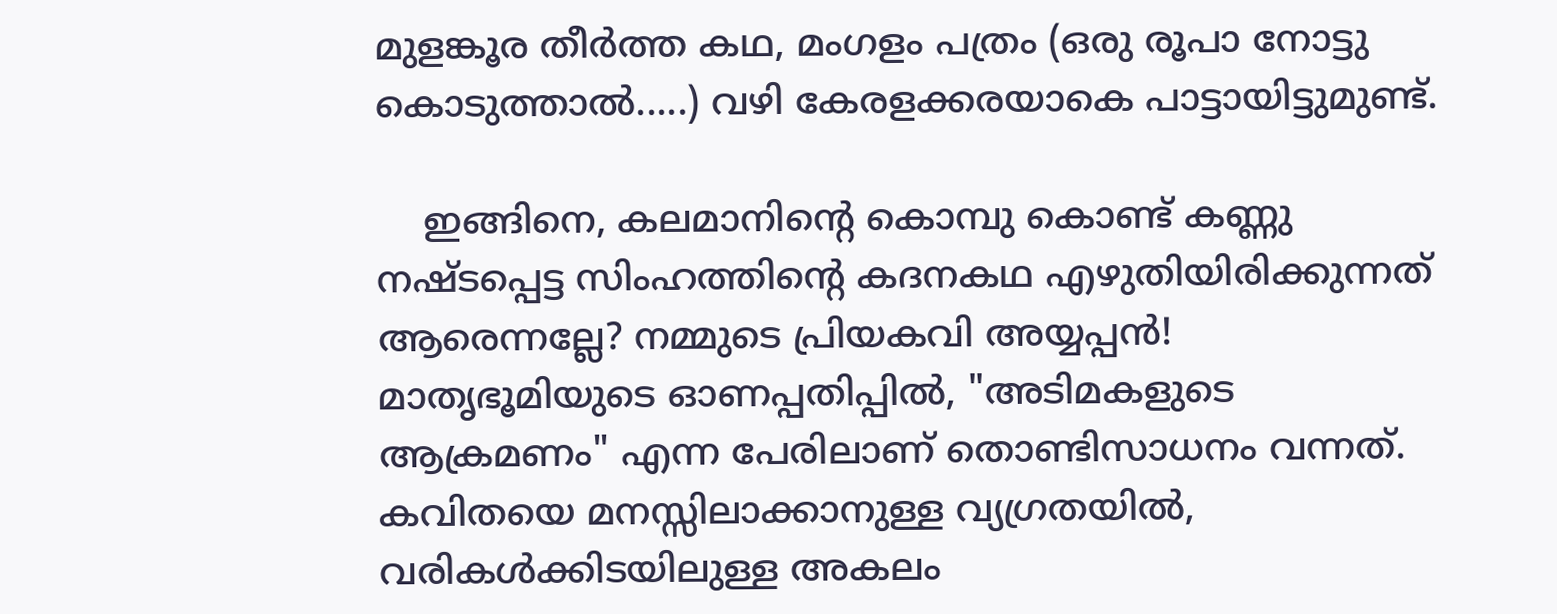മുളങ്കൂര തീര്‍ത്ത കഥ, മംഗളം പത്രം (ഒരു രൂപാ നോട്ടു കൊടുത്താല്‍.....) വഴി കേരളക്കരയാകെ പാട്ടായിട്ടുമുണ്ട്.

    ഇങ്ങിനെ, കലമാനിന്‍റെ കൊമ്പു കൊണ്ട് കണ്ണു നഷ്ടപ്പെട്ട സിംഹത്തിന്‍റെ കദനകഥ എഴുതിയിരിക്കുന്നത് ആരെന്നല്ലേ? നമ്മുടെ പ്രിയകവി അയ്യപ്പന്‍! മാതൃഭൂമിയുടെ ഓണപ്പതിപ്പില്‍, "അടിമകളുടെ ആക്രമണം" എന്ന പേരിലാണ് തൊണ്ടിസാധനം വന്നത്. കവിതയെ മനസ്സിലാക്കാനുള്ള വ്യഗ്രതയില്‍, വരികള്‍ക്കിടയിലുള്ള അകലം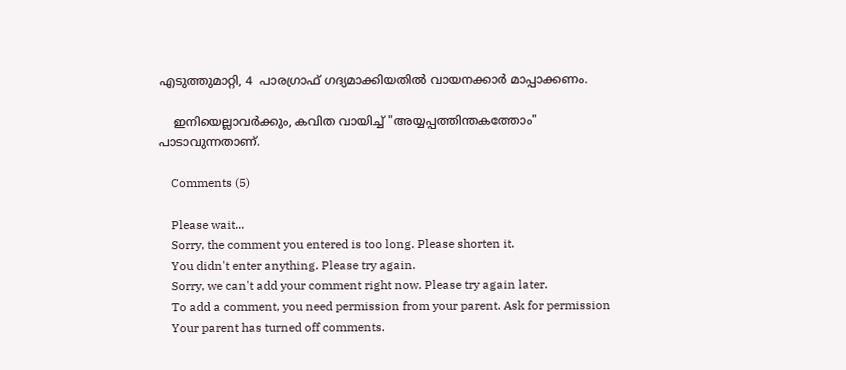എടുത്തുമാറ്റി, 4  പാരഗ്രാഫ് ഗദ്യമാക്കിയതില്‍ വായനക്കാര്‍ മാപ്പാക്കണം.

    ഇനിയെല്ലാവര്‍ക്കും, കവിത വായിച്ച് "അയ്യപ്പത്തിന്തകത്തോം" പാടാവുന്നതാണ്.

    Comments (5)

    Please wait...
    Sorry, the comment you entered is too long. Please shorten it.
    You didn't enter anything. Please try again.
    Sorry, we can't add your comment right now. Please try again later.
    To add a comment, you need permission from your parent. Ask for permission
    Your parent has turned off comments.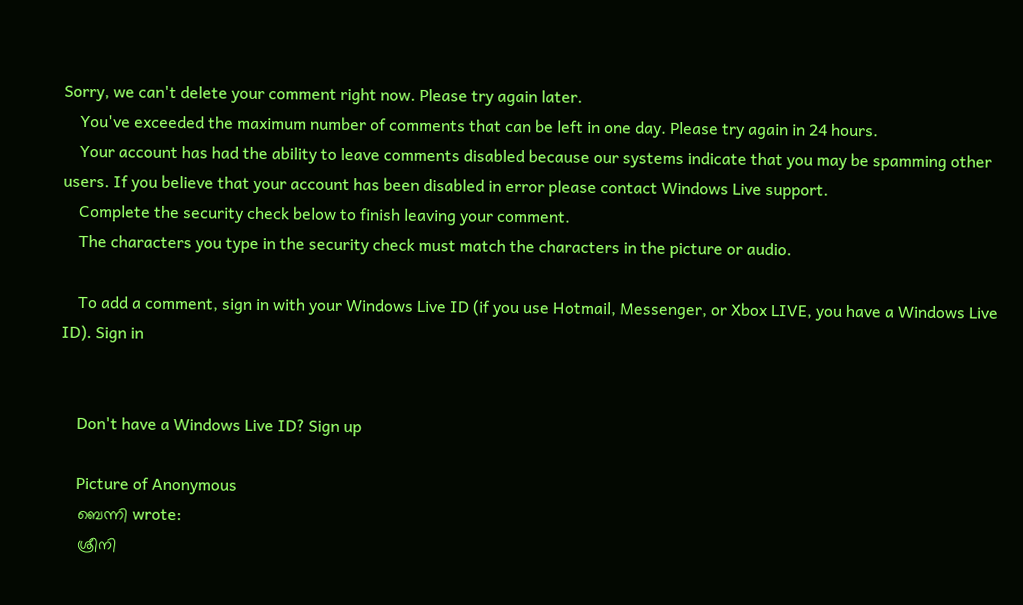Sorry, we can't delete your comment right now. Please try again later.
    You've exceeded the maximum number of comments that can be left in one day. Please try again in 24 hours.
    Your account has had the ability to leave comments disabled because our systems indicate that you may be spamming other users. If you believe that your account has been disabled in error please contact Windows Live support.
    Complete the security check below to finish leaving your comment.
    The characters you type in the security check must match the characters in the picture or audio.

    To add a comment, sign in with your Windows Live ID (if you use Hotmail, Messenger, or Xbox LIVE, you have a Windows Live ID). Sign in


    Don't have a Windows Live ID? Sign up

    Picture of Anonymous
    ബെന്നി wrote:
    ശ്രീനി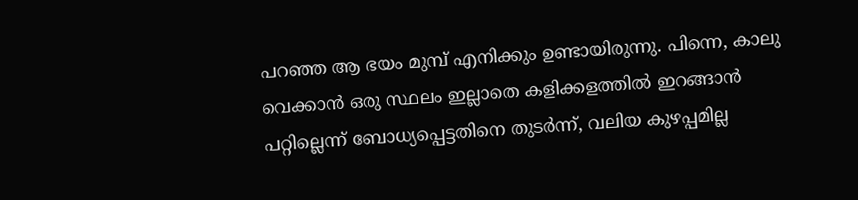പറഞ്ഞ ആ ഭയം മുമ്പ് എനിക്കും ഉണ്ടായിരുന്നു. പിന്നെ, കാലു വെക്കാന്‍ ഒരു സ്ഥലം ഇല്ലാതെ കളിക്കളത്തില്‍ ഇറങ്ങാന്‍ പറ്റില്ലെന്ന് ബോധ്യപ്പെട്ടതിനെ തുടര്‍ന്ന്, വലിയ കുഴപ്പമില്ല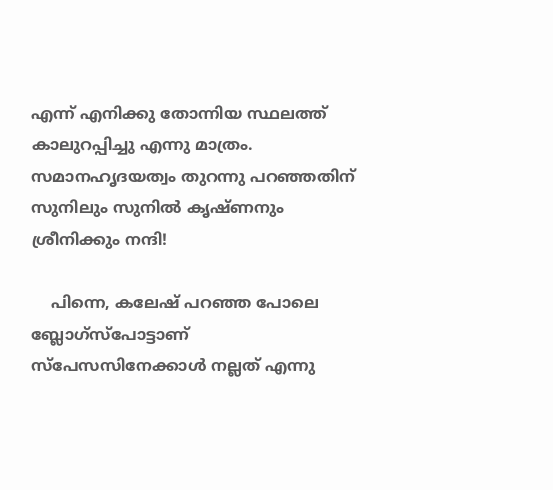എന്ന് എനിക്കു തോന്നിയ സ്ഥലത്ത് കാലുറപ്പിച്ചു എന്നു മാത്രം. സമാനഹൃദയത്വം തുറന്നു പറഞ്ഞതിന് സുനിലും സുനില്‍ കൃഷ്ണനും ശ്രീനിക്കും നന്ദി!

    പിന്നെ, കലേഷ് പറഞ്ഞ പോലെ ബ്ലോഗ്സ്പോട്ടാണ് സ്പേസസിനേക്കാള്‍ നല്ലത് എന്നു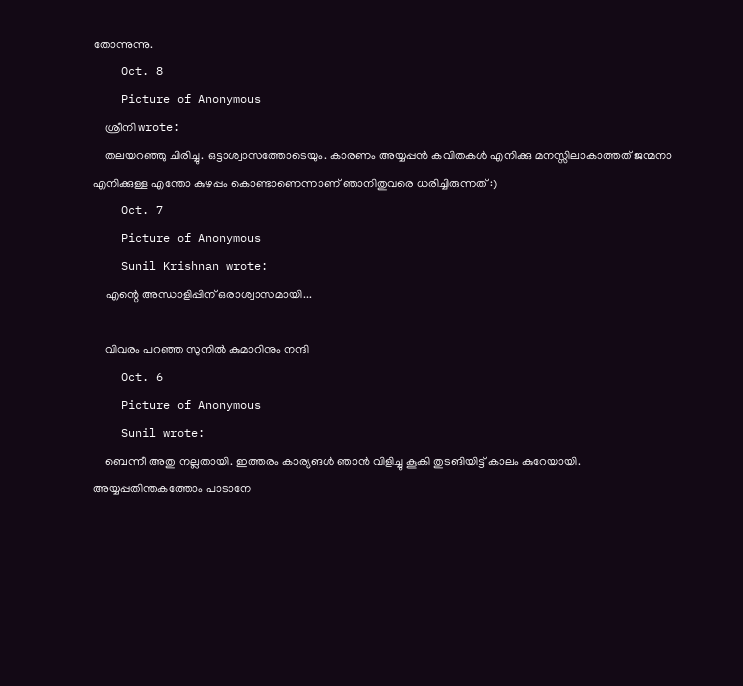തോന്നുന്നു.
    Oct. 8
    Picture of Anonymous
    ശ്രീനി wrote:
    തലയറഞ്ഞു ചിരിച്ചു. ഒട്ടാശ്വാസത്തോടെയും. കാരണം അയ്യപ്പൻ കവിതകൾ എനിക്കു മനസ്സിലാകാത്തത് ജന്മനാ എനിക്കുള്ള എന്തോ കുഴപ്പം കൊണ്ടാണെന്നാണ് ഞാനിതുവരെ ധരിച്ചിരുന്നത് :)
    Oct. 7
    Picture of Anonymous
    Sunil Krishnan wrote:
    എന്റെ അന്ധാളിപ്പിന്‌ ഒരാശ്വാസമായി...

    വിവരം പറഞ്ഞ സുനില്‍ കുമാറിനും നന്ദി
    Oct. 6
    Picture of Anonymous
    Sunil wrote:
    ബെന്നീ അതു നല്ലതായി. ഇത്തരം കാര്യങള്‍ ഞാന്‍ വിളിച്ചു കൂകി തുടങിയിട്ട്‌ കാലം കുറേയായി. അയ്യപ്പതിന്തകത്തോം പാടാനേ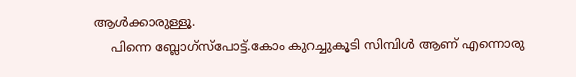ആള്‍‌ക്കാരുള്ളൂ.
    പിന്നെ ബ്ലോഗ്സ്പോട്ട്.കോം കുറച്ചുകൂടി സിമ്പിള്‍ ആണ് എന്നൊരു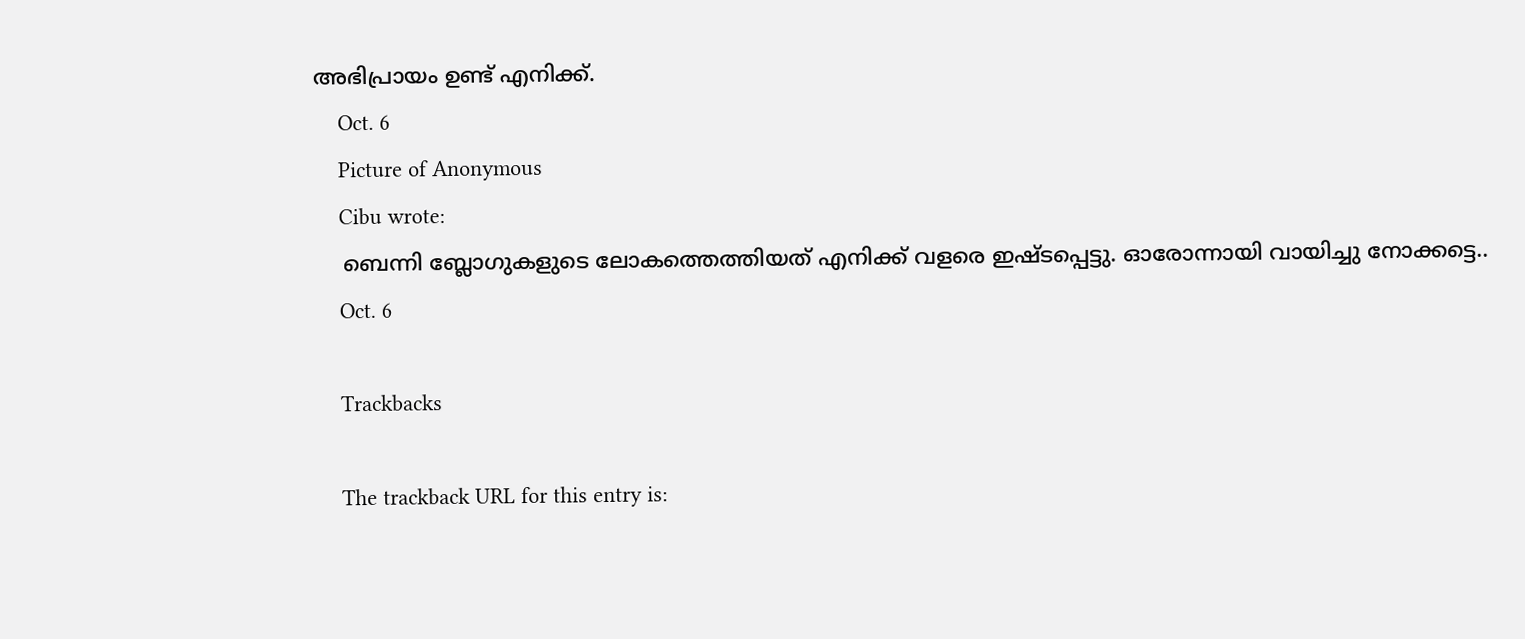അഭിപ്രായം ഉണ്ട്‌ എനിക്ക്‌.
    Oct. 6
    Picture of Anonymous
    Cibu wrote:
    ബെന്നി ബ്ലോഗുകളുടെ ലോകത്തെത്തിയത്‌ എനിക്ക്‌ വളരെ ഇഷ്ടപ്പെട്ടു. ഓരോന്നായി വായിച്ചു നോക്കട്ടെ..
    Oct. 6

    Trackbacks

    The trackback URL for this entry is: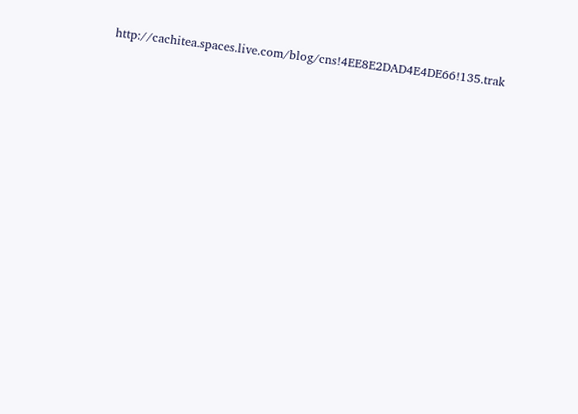http://cachitea.spaces.live.com/blog/cns!4EE8E2DAD4E4DE66!135.trak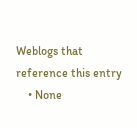Weblogs that reference this entry
    • None